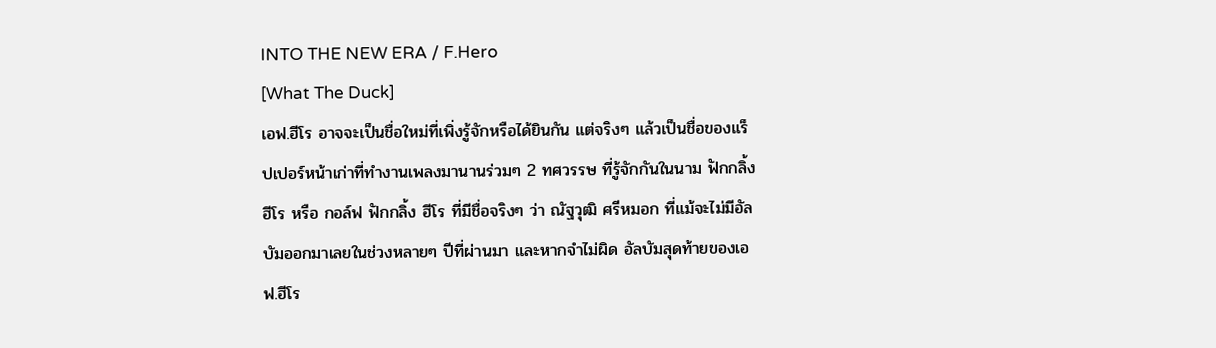INTO THE NEW ERA / F.Hero
[What The Duck]
เอฟ.ฮีโร อาจจะเป็นชื่อใหม่ที่เพิ่งรู้จักหรือได้ยินกัน แต่จริงๆ แล้วเป็นชื่อของแร็ปเปอร์หน้าเก่าที่ทำงานเพลงมานานร่วมๆ 2 ทศวรรษ ที่รู้จักกันในนาม ฟักกลิ้งฮีโร หรือ กอล์ฟ ฟักกลิ้ง ฮีโร ที่มีชื่อจริงๆ ว่า ณัฐวุฒิ ศรีหมอก ที่แม้จะไม่มีอัลบัมออกมาเลยในช่วงหลายๆ ปีที่ผ่านมา และหากจำไม่ผิด อัลบัมสุดท้ายของเอฟ.ฮีโร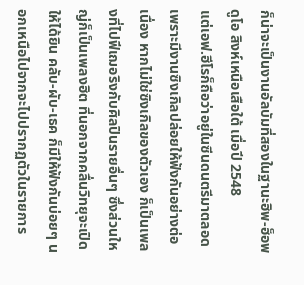ก็น่าจะเป็นงานอัลบัมที่สองในฐานะฮิพ-ฮ็อพดูโอ สิงห์เหนือเสือใต้ เมื่อปี 2548
แต่เอฟ.ฮีโรก็ถือว่าอยู่ในซีนดนตรีมาตลอด เพราะมีงานซิงเกิลปล่อยให้ฟังกันอย่างต่อเนื่อง หากไม่ใช่ซิงเกิลของตัวเอง ก็เป็นเพลงที่ไปฟีเฌอริงกับศิลปินรายอื่นๆ ซึ่งส่วนใหญ่ก็เป็นเพลงฮิต ที่นอกจากคลื่นวิทยุจะเปิดให้ได้ยิน คลับ-ผับ-เธค ก็มีให้ฟังกันบ่อยๆ นอกเหนือไปจากจะไปปรากฏตัวในรายการ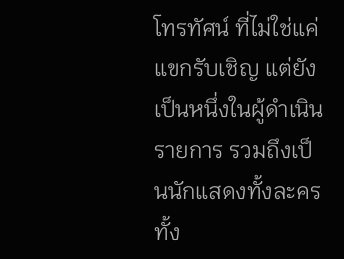โทรทัศน์ ที่ไม่ใช่แค่แขกรับเชิญ แต่ยังเป็นหนึ่งในผู้ดำเนินรายการ รวมถึงเป็นนักแสดงทั้งละครทั้ง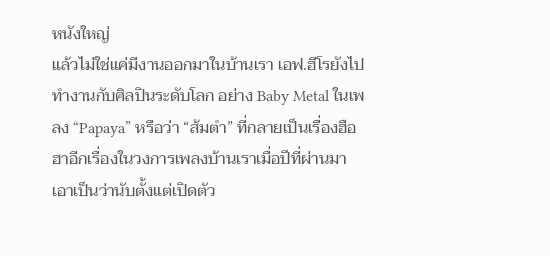หนังใหญ่
แล้วไม่ใช่แค่มีงานออกมาในบ้านเรา เอฟ.ฮีโรยังไปทำงานกับศิลปินระดับโลก อย่าง Baby Metal ในเพลง “Papaya” หรือว่า “ส้มตำ” ที่กลายเป็นเรื่องฮือฮาอีกเรื่องในวงการเพลงบ้านเราเมื่อปีที่ผ่านมา
เอาเป็นว่านับตั้งแต่เปิดตัว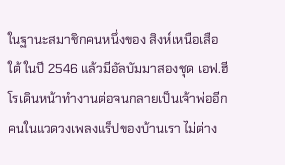ในฐานะสมาชิกคนหนึ่งของ สิงห์เหนือเสือใต้ ในปี 2546 แล้วมีอัลบัมมาสองชุด เอฟ.ฮีโรเดินหน้าทำงานต่อจนกลายเป็นเจ้าพ่ออีกคนในแวดวงเพลงแร็ปของบ้านเรา ไม่ต่าง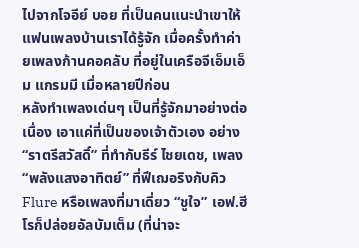ไปจากโจอีย์ บอย ที่เป็นคนแนะนำเขาให้แฟนเพลงบ้านเราได้รู้จัก เมื่อครั้งทำค่ายเพลงก้านคอคลับ ที่อยู่ในเครือจีเอ็มเอ็ม แกรมมี เมื่อหลายปีก่อน
หลังทำเพลงเด่นๆ เป็นที่รู้จักมาอย่างต่อเนื่อง เอาแค่ที่เป็นของเจ้าตัวเอง อย่าง “ราตรีสวัสดิ์” ที่ทำกับธีร์ ไชยเดช, เพลง “พลังแสงอาทิตย์” ที่ฟีเฌอริงกับคิว Flure หรือเพลงที่มาเดี่ยว “ชูใจ” เอฟ.ฮีโรก็ปล่อยอัลบัมเต็ม (ที่น่าจะ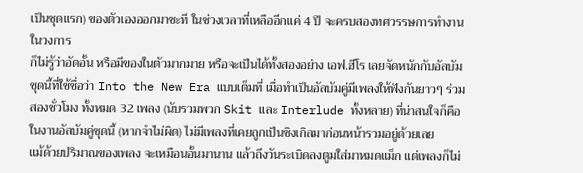เป็นชุดแรก) ของตัวเองออกมาซะที ในช่วงเวลาที่เหลืออีกแค่ 4 ปี จะครบสองทศวรรษการทำงานในวงการ
ก็ไม่รู้ว่าอัดอั้น หรือมีของในตัวมากมาย หรือจะเป็นได้ทั้งสองอย่าง เอฟ.ฮีโร เลยจัดหนักกับอัลบัมชุดนี้ที่ใช้ชื่อว่า Into the New Era แบบเต็มที่ เมื่อทำเป็นอัลบัมคู่มีเพลงให้ฟังกันยาวๆ ร่วมสองชั่วโมง ทั้งหมด 32 เพลง (นับรวมพวก Skit และ Interlude ทั้งหลาย) ที่น่าสนใจก็คือ ในงานอัลบัมคู่ชุดนี้ (หากจำไม่ผิด) ไม่มีเพลงที่เคยถูกเป็นซิงเกิลมาก่อนหน้ารวมอยู่ด้วยเลย
แม้ด้วยปริมาณของเพลง จะเหมือนอั้นมานาน แล้วถึงวันระเบิดลงตูมใส่มาหมดแม็ก แต่เพลงก็ไม่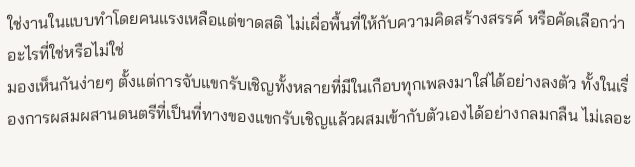ใช่งานในแบบทำโดยคนแรงเหลือแต่ขาดสติ ไม่เผื่อพื้นที่ให้กับความคิดสร้างสรรค์ หรือคัดเลือกว่าอะไรที่ใช่หรือไม่ใช่
มองเห็นกันง่ายๆ ตั้งแต่การจับแขกรับเชิญทั้งหลายที่มีในเกือบทุกเพลงมาใส่ได้อย่างลงตัว ทั้งในเรื่องการผสมผสานดนตรีที่เป็นที่ทางของแขกรับเชิญแล้วผสมเข้ากับตัวเองได้อย่างกลมกลืน ไม่เลอะ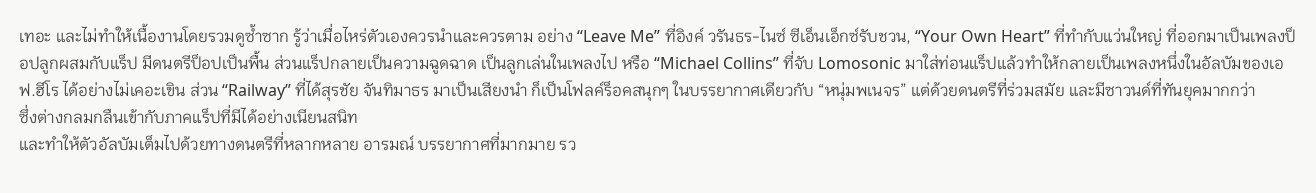เทอะ และไม่ทำให้เนื้องานโดยรวมดูซ้ำซาก รู้ว่าเมื่อไหร่ตัวเองควรนำและควรตาม อย่าง “Leave Me” ที่อิงค์ วรันธร-ไนซ์ ซีเอ็นเอ็กซ์รับชวน, “Your Own Heart” ที่ทำกับแว่นใหญ่ ที่ออกมาเป็นเพลงป็อปลูกผสมกับแร็ป มีดนตรีป็อปเป็นพื้น ส่วนแร็ปกลายเป็นความฉูดฉาด เป็นลูกเล่นในเพลงไป หรือ “Michael Collins” ที่จับ Lomosonic มาใส่ท่อนแร็ปแล้วทำให้กลายเป็นเพลงหนึ่งในอัลบัมของเอฟ.ฮีโร ได้อย่างไม่เคอะเขิน ส่วน “Railway” ที่ได้สุรชัย จันทิมาธร มาเป็นเสียงนำ ก็เป็นโฟลค์ร็อคสนุกๆ ในบรรยากาศเดียวกับ “หนุ่มพเนจร” แต่ด้วยดนตรีที่ร่วมสมัย และมีซาวนด์ที่ทันยุคมากกว่า
ซึ่งต่างกลมกลืนเข้ากับภาคแร็ปที่มีได้อย่างเนียนสนิท
และทำให้ตัวอัลบัมเต็มไปด้วยทางดนตรีที่หลากหลาย อารมณ์ บรรยากาศที่มากมาย รว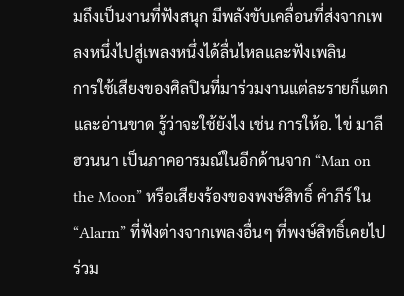มถึงเป็นงานที่ฟังสนุก มีพลังขับเคลื่อนที่ส่งจากเพลงหนึ่งไปสู่เพลงหนึ่งได้ลื่นไหลและฟังเพลิน
การใช้เสียงของศิลปินที่มาร่วมงานแต่ละรายก็แตกและอ่านขาด รู้ว่าจะใช้ยังไง เช่น การให้อ. ไข่ มาลีฮวนนา เป็นภาคอารมณ์ในอีกด้านจาก “Man on the Moon” หรือเสียงร้องของพงษ์สิทธิ์ คำภีร์ ใน “Alarm” ที่ฟังต่างจากเพลงอื่นๆ ที่พงษ์สิทธิ์เคยไปร่วม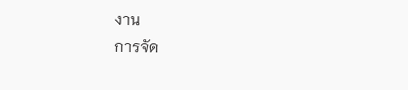งาน
การจัด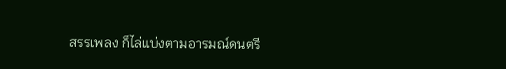สรรเพลง ก็ไล่แบ่งตามอารมณ์ดนตรี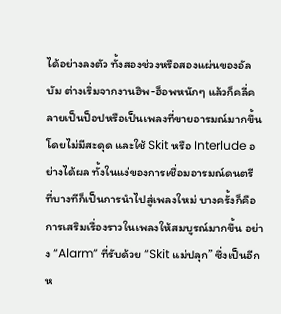ได้อย่างลงตัว ทั้งสองช่วงหรือสองแผ่นของอัลบัม ต่างเริ่มจากงานฮิพ-ฮ็อพหนักๆ แล้วก็คลี่คลายเป็นป็อปหรือเป็นเพลงที่ขายอารมณ์มากขึ้น โดยไม่มีสะดุด และใช้ Skit หรือ Interlude อย่างได้ผล ทั้งในแง่ของการเชื่อมอารมณ์ดนตรี ที่บางทีก็เป็นการนำไปสู่เพลงใหม่ บางครั้งก็คือการเสริมเรื่องราวในเพลงให้สมบูรณ์มากขึ้น อย่าง “Alarm” ที่รับด้วย “Skit แม่ปลุก” ซึ่งเป็นอีกห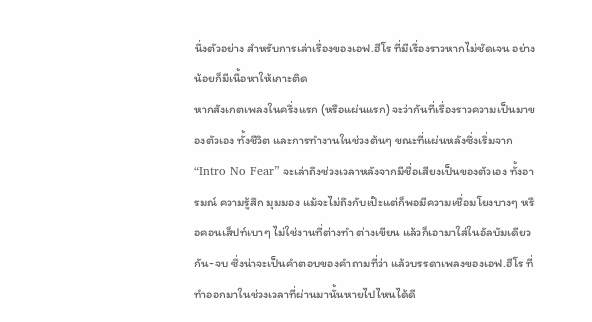นึ่งตัวอย่าง สำหรับการเล่าเรื่องของเอฟ.ฮีโร ที่มีเรื่องราวหากไม่ชัดเจน อย่างน้อยก็มีเนื้อหาให้เกาะติด
หากสังเกตเพลงในครึ่งแรก (หรือแผ่นแรก) จะว่ากันที่เรื่องราวความเป็นมาของตัวเอง ทั้งชีวิต และการทำงานในช่วงต้นๆ ขณะที่แผ่นหลังซึ่งเริ่มจาก “Intro No Fear” จะเล่าถึงช่วงเวลาหลังจากมีชื่อเสียงเป็นของตัวเอง ทั้งอารมณ์ ความรู้สึก มุมมอง แม้จะไม่ถึงกับเป๊ะแต่ก็พอมีความเชื่อมโยงบางๆ หรือคอนเส็ปท์เบาๆ ไม่ใช่งานที่ต่างทำ ต่างเขียน แล้วก็เอามาใส่ในอัลบัมเดียวกัน-จบ ซึ่งน่าจะเป็นคำตอบของคำถามที่ว่า แล้วบรรดาเพลงของเอฟ.ฮีโร ที่ทำออกมาในช่วงเวลาที่ผ่านมานั้นหายไปไหนได้ดี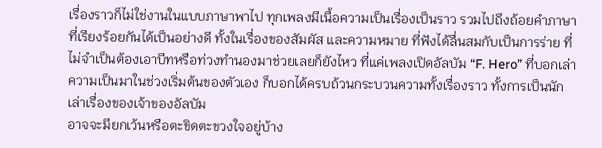เรื่องราวก็ไม่ใช่งานในแบบภาษาพาไป ทุกเพลงมีเนื้อความเป็นเรื่องเป็นราว รวมไปถึงถ้อยคำภาษาที่เรียงร้อยกันได้เป็นอย่างดี ทั้งในเรื่องของสัมผัส และความหมาย ที่ฟังได้ลื่นสมกับเป็นการร่าย ที่ไม่จำเป็นต้องเอาบีทหรือท่วงทำนองมาช่วยเลยก็ยังไหว ที่แค่เพลงเปิดอัลบัม “F. Hero” ที่บอกเล่าความเป็นมาในช่วงเริ่มต้นของตัวเอง ก็บอกได้ครบถ้วนกระบวนความทั้งเรื่องราว ทั้งการเป็นนักเล่าเรื่องของเจ้าของอัลบัม
อาจจะมียกเว้นหรือตะขิดตะขวงใจอยู่บ้าง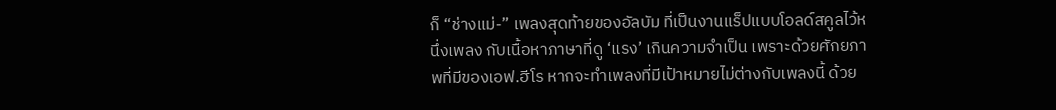ก็ “ช่างแม่-” เพลงสุดท้ายของอัลบัม ที่เป็นงานแร็ปแบบโอลด์สคูลไว้หนึ่งเพลง กับเนื้อหาภาษาที่ดู ‘แรง’ เกินความจำเป็น เพราะด้วยศักยภาพที่มีของเอฟ.ฮีโร หากจะทำเพลงที่มีเป้าหมายไม่ต่างกับเพลงนี้ ด้วย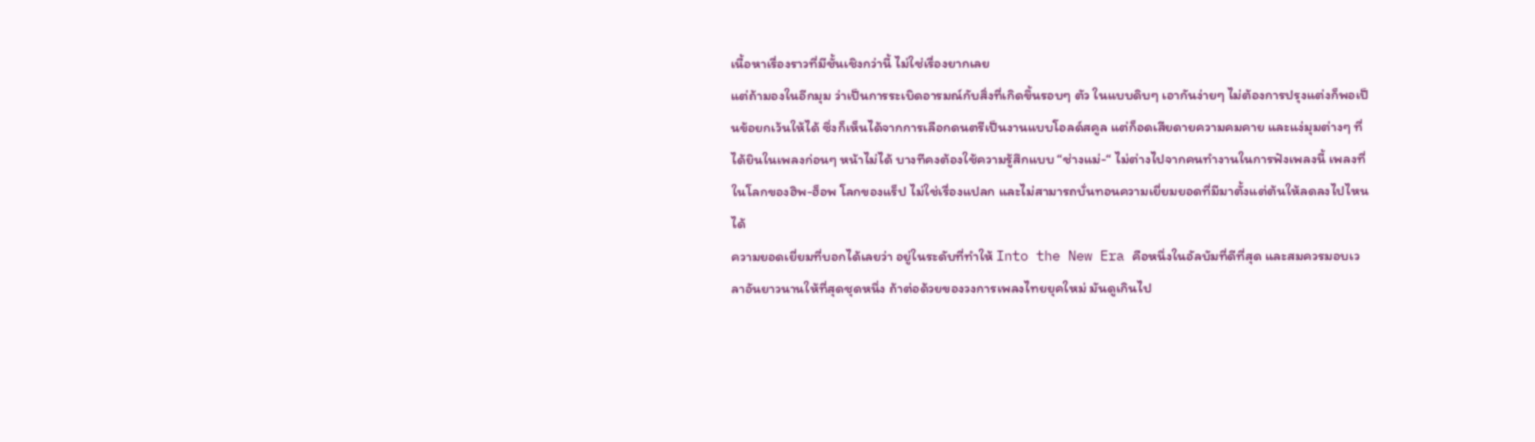เนื้อหาเรื่องราวที่มีชั้นเชิงกว่านี้ ไม่ใช่เรื่องยากเลย
แต่ถ้ามองในอีกมุม ว่าเป็นการระเบิดอารมณ์กับสิ่งที่เกิดขึ้นรอบๆ ตัว ในแบบดิบๆ เอากันง่ายๆ ไม่ต้องการปรุงแต่งก็พอเป็นข้อยกเว้นให้ได้ ซึ่งก็เห็นได้จากการเลือกดนตรีเป็นงานแบบโอลด์สคูล แต่ก็อดเสียดายความคมคาย และแง่มุมต่างๆ ที่ได้ยินในเพลงก่อนๆ หน้าไม่ได้ บางทีคงต้องใช้ความรู้สึกแบบ “ช่างแม่-“ ไม่ต่างไปจากคนทำงานในการฟังเพลงนี้ เพลงที่ในโลกของฮิพ-ฮ็อพ โลกของแร็ป ไม่ใช่เรื่องแปลก และไม่สามารถบั่นทอนความเยี่ยมยอดที่มีมาตั้งแต่ต้นให้ลดลงไปไหนได้
ความยอดเยี่ยมที่บอกได้เลยว่า อยู่ในระดับที่ทำให้ Into the New Era คือหนึ่งในอัลบัมที่ดีที่สุด และสมควรมอบเวลาอันยาวนานให้ที่สุดชุดหนึ่ง ถ้าต่อด้วยของวงการเพลงไทยยุคใหม่ มันดูเกินไป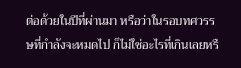ต่อด้วยในปีที่ผ่านมา หรือว่าในรอบทศวรรษที่กำลังจะหมดไป ก็ไม่ใช่อะไรที่เกินเลยหรื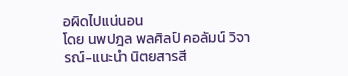อผิดไปแน่นอน
โดย นพปฎล พลศิลป์ คอลัมน์ วิจารณ์-แนะนำ นิตยสารสี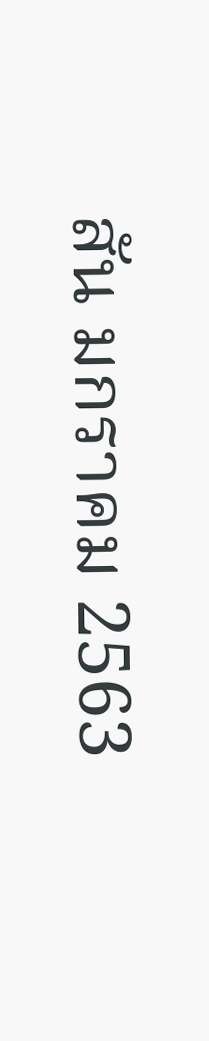สัน มกราคม 2563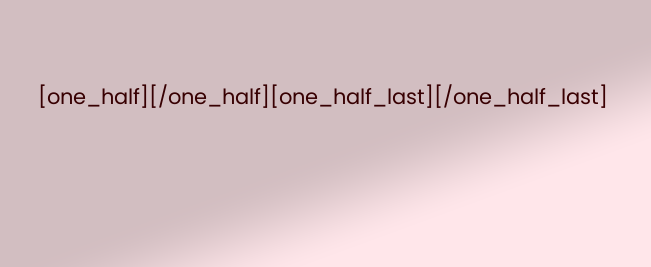[one_half][/one_half][one_half_last][/one_half_last]